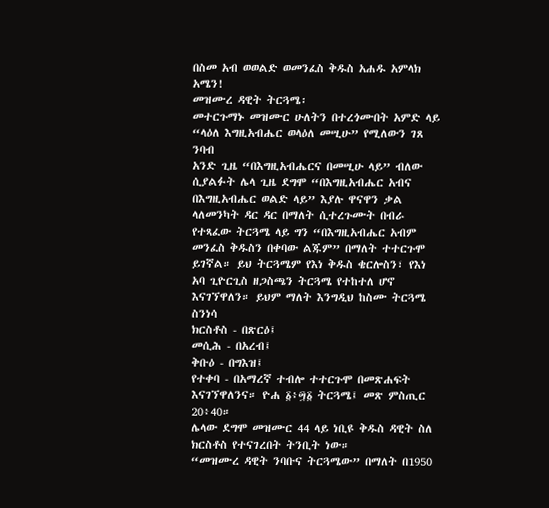በስመ አብ ወወልድ ወመንፈስ ቅዱስ አሐዱ አምላክ አሜን!
መዝሙረ ዳዊት ትርጓሜ፡
መተርጉማኑ መዝሙር ሁለትን በተረጎሙበት አምድ ላይ
“ላዕለ እግዚአብሔር ወላዕለ መሢሁ” የሚለውን ገጸ ንባብ
አንድ ጊዜ “በእግዚአብሔርና በመሢሁ ላይ” ብለው ሲያልፉት ሌላ ጊዜ ደግሞ “በእግዚአብሔር አብና በእግዚአብሔር ወልድ ላይ” እያሉ ዋናዋን ቃል ላለመንካት ዳር ዳር በማለት ሲተረጉሙት በብራ የተጻፈው ትርጓሜ ላይ ግን “በእግዚአብሔር አብም መንፈስ ቅዱስን በቀባው ልጁም” በማለት ተተርጉሞ ይገኛል። ይህ ትርጓሜም የእነ ቅዱስ ቄርሎስን፣ የእነ አባ ጊዮርጊስ ዘጋስጫን ትርጓሜ የተከተለ ሆኖ እናገኘዋለን። ይህም ማለት እንግዲህ ከስሙ ትርጓሜ ስንነሳ
ክርስቶስ - በጽርዕ፤
መሲሕ - በአረብ፤
ቅቡዕ - በግእዝ፤
የተቀባ - በአማረኛ ተብሎ ተተርጉሞ በመጽሐፍት እናገኘዋለንና። ዮሐ ፩፥፵፩ ትርጓሜ፤ መጽ ምስጢር 20፥40።
ሌላው ደግሞ መዝሙር 44 ላይ ነቢዩ ቅዱስ ዳዊት ስለ ክርስቶስ የተናገረበት ትንቢት ነው።
“መዝሙረ ዳዊት ንባቡና ትርጓሜው” በማለት በ1950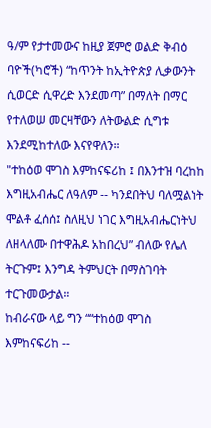ዓ/ም የታተመውና ከዚያ ጀምሮ ወልድ ቅብዕ ባዮች(ካሮች) “ከጥንት ከኢትዮጵያ ሊቃውንት ሲወርድ ሲዋረድ እንደመጣ” በማለት በማር የተለወሠ መርዛቸውን ለትውልድ ሲግቱ እንደሚከተለው እናየዋለን።
"ተከዕወ ሞገስ እምከናፍሪከ ፤ በእንተዝ ባረከከ እግዚአብሔር ለዓለም -- ካንደበትህ ባለሟልነት ሞልቶ ፈሰሰ፤ ስለዚህ ነገር እግዚአብሔርነትህ ለዘላለሙ በተዋሕዶ አከበረህ” ብለው የሌለ ትርጉም፤ እንግዳ ትምህርት በማስገባት ተርጉመውታል።
ከብራናው ላይ ግን ““ተከዕወ ሞገስ እምከናፍሪከ --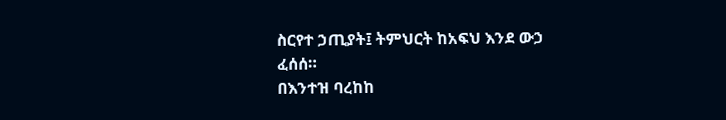ስርየተ ኃጢያት፤ ትምህርት ከአፍህ እንደ ውኃ ፈሰሰ።
በእንተዝ ባረከከ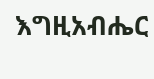እግዚአብሔር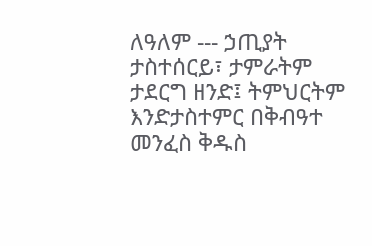ለዓለም --- ኃጢያት ታስተሰርይ፣ ታምራትም ታደርግ ዘንድ፤ ትምህርትም እንድታስተምር በቅብዓተ መንፈስ ቅዱስ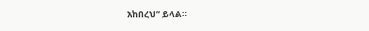አከበረህ” ይላል።